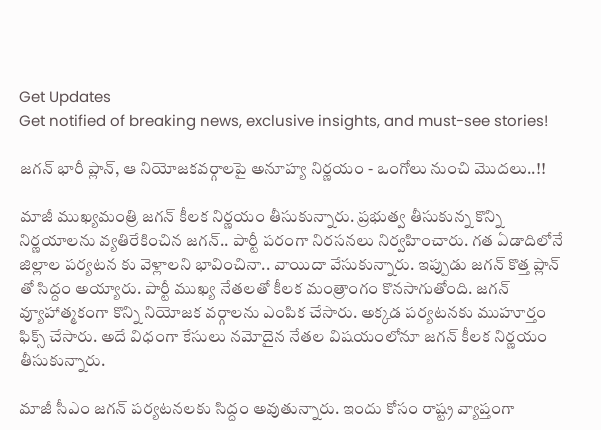Get Updates
Get notified of breaking news, exclusive insights, and must-see stories!

జగన్ భారీ ప్లాన్, ఆ నియోజకవర్గాలపై అనూహ్య నిర్ణయం - ఒంగోలు నుంచి మొదలు..!!

మాజీ ముఖ్యమంత్రి జగన్ కీలక నిర్ణయం తీసుకున్నారు. ప్రభుత్వ తీసుకున్న కొన్ని నిర్ణయాలను వ్యతిరేకించిన జగన్.. పార్టీ పరంగా నిరసనలు నిర్వహించారు. గత ఏడాదిలోనే జిల్లాల పర్యటన కు వెళ్లాలని భావించినా.. వాయిదా వేసుకున్నారు. ఇప్పుడు జగన్ కొత్త ప్లాన్ తో సిద్దం అయ్యారు. పార్టీ ముఖ్య నేతలతో కీలక మంత్రాంగం కొనసాగుతోంది. జగన్ వ్యూహాత్మకంగా కొన్ని నియోజక వర్గాలను ఎంపిక చేసారు. అక్కడ పర్యటనకు ముహూర్తం ఫిక్స్ చేసారు. అదే విధంగా కేసులు నమోదైన నేతల విషయంలోనూ జగన్ కీలక నిర్ణయం తీసుకున్నారు.

మాజీ సీఎం జగన్ పర్యటనలకు సిద్దం అవుతున్నారు. ఇందు కోసం రాష్ట్ర వ్యాప్తంగా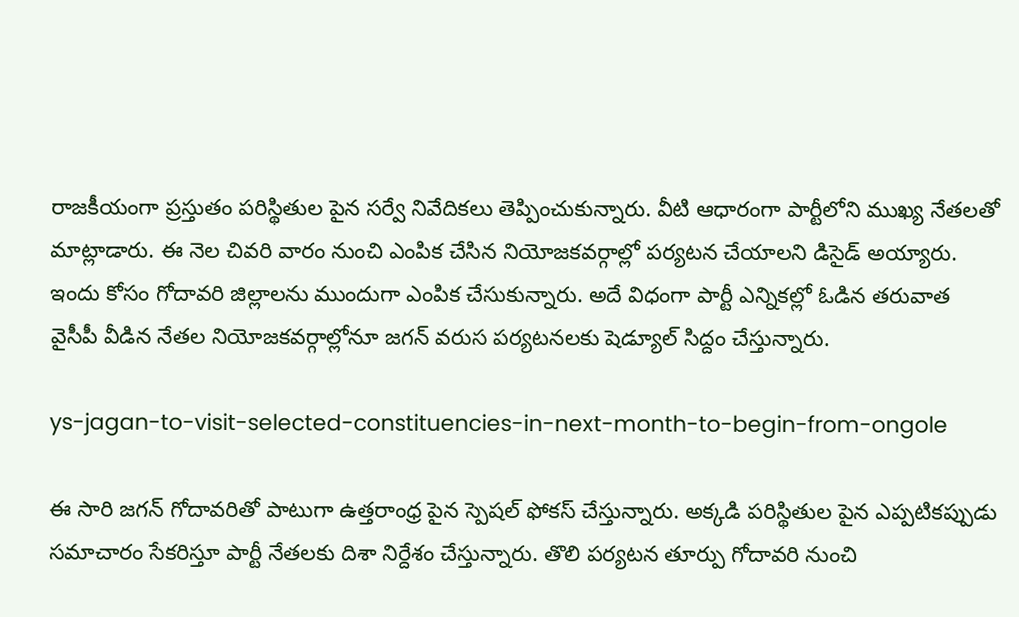రాజకీయంగా ప్రస్తుతం పరిస్థితుల పైన సర్వే నివేదికలు తెప్పించుకున్నారు. వీటి ఆధారంగా పార్టీలోని ముఖ్య నేతలతో మాట్లాడారు. ఈ నెల చివరి వారం నుంచి ఎంపిక చేసిన నియోజకవర్గాల్లో పర్యటన చేయాలని డిసైడ్ అయ్యారు. ఇందు కోసం గోదావరి జిల్లాలను ముందుగా ఎంపిక చేసుకున్నారు. అదే విధంగా పార్టీ ఎన్నికల్లో ఓడిన తరువాత వైసీపీ వీడిన నేతల నియోజకవర్గాల్లోనూ జగన్ వరుస పర్యటనలకు షెడ్యూల్ సిద్దం చేస్తున్నారు.

ys-jagan-to-visit-selected-constituencies-in-next-month-to-begin-from-ongole

ఈ సారి జగన్ గోదావరితో పాటుగా ఉత్తరాంధ్ర పైన స్పెషల్ ఫోకస్ చేస్తున్నారు. అక్కడి పరిస్థితుల పైన ఎప్పటికప్పుడు సమాచారం సేకరిస్తూ పార్టీ నేతలకు దిశా నిర్దేశం చేస్తున్నారు. తొలి పర్యటన తూర్పు గోదావరి నుంచి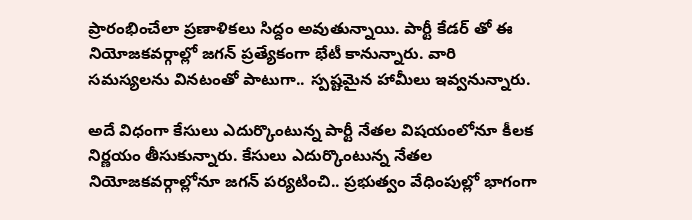ప్రారంభించేలా ప్రణాళికలు సిద్దం అవుతున్నాయి. పార్టీ కేడర్ తో ఈ నియోజకవర్గాల్లో జగన్ ప్రత్యేకంగా భేటీ కానున్నారు. వారి సమస్యలను వినటంతో పాటుగా.. స్పష్టమైన హామీలు ఇవ్వనున్నారు.

అదే విధంగా కేసులు ఎదుర్కొంటున్న పార్టీ నేతల విషయంలోనూ కీలక నిర్ణయం తీసుకున్నారు. కేసులు ఎదుర్కొంటున్న నేతల నియోజకవర్గాల్లోనూ జగన్ పర్యటించి.. ప్రభుత్వం వేధింపుల్లో భాగంగా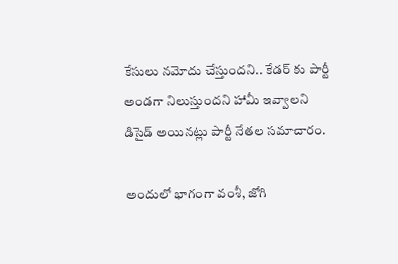కేసులు నమోదు చేస్తుందని.. కేడర్ కు పార్టీ అండగా నిలుస్తుందని హామీ ఇవ్వాలని డిసైడ్ అయినట్లు పార్టీ నేతల సమాచారం.

అందులో భాగంగా వంశీ, జోగి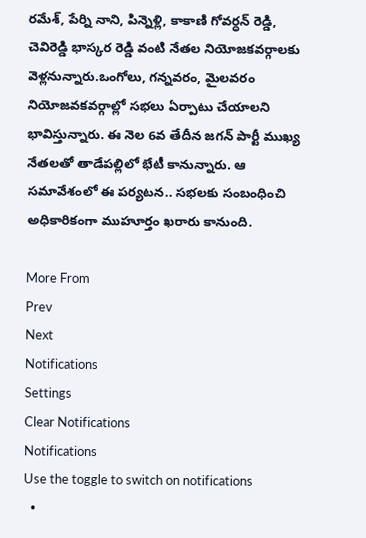రమేశ్, పేర్ని నాని, పిన్నెళ్లి, కాకాణి గోవర్ధన్ రెడ్డి, చెవిరెడ్డి భాస్కర రెడ్డి వంటి నేతల నియోజకవర్గాలకు వెళ్లనున్నారు.ఒంగోలు, గన్నవరం, మైలవరం నియోజవకవర్గాల్లో సభలు ఏర్పాటు చేయాలని భావిస్తున్నారు. ఈ నెల 6వ తేదీన జగన్ పార్టీ ముఖ్య నేతలతో తాడేపల్లిలో భేటీ కానున్నారు. ఆ సమావేశంలో ఈ పర్యటన.. సభలకు సంబంధించి అధికారికంగా ముహూర్తం ఖరారు కానుంది.

More From
Prev
Next
Notifications
Settings
Clear Notifications
Notifications
Use the toggle to switch on notifications
  •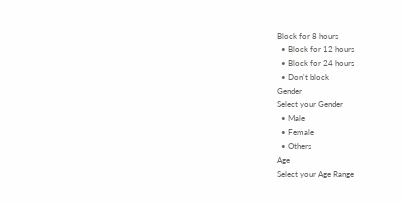Block for 8 hours
  • Block for 12 hours
  • Block for 24 hours
  • Don't block
Gender
Select your Gender
  • Male
  • Female
  • Others
Age
Select your Age Range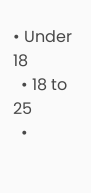• Under 18
  • 18 to 25
  •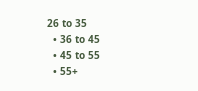26 to 35
  • 36 to 45
  • 45 to 55
  • 55+